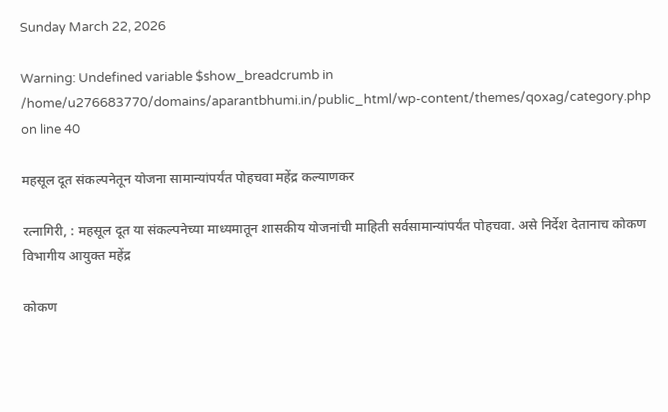Sunday March 22, 2026

Warning: Undefined variable $show_breadcrumb in /home/u276683770/domains/aparantbhumi.in/public_html/wp-content/themes/qoxag/category.php on line 40

महसूल दूत संकल्पनेतून योजना सामान्यांपर्यंत पोहचवा महेंद्र कल्याणकर

रत्नागिरी, : महसूल दूत या संकल्पनेच्या माध्यमातून शासकीय योजनांची माहिती सर्वसामान्यांपर्यंत पोहचवा. असे निर्देश देतानाच कोकण विभागीय आयुक्त महेंद्र

कोकण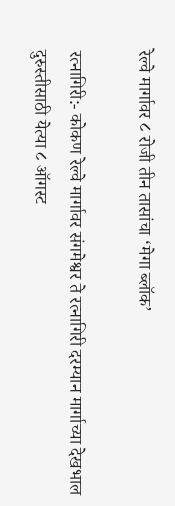रेल्वे मार्गावर ८ रोजी तीन तासांचा ‘मेगा ब्लॉक’

रत्नागिरी:- कोकण रेल्वे मार्गावर संगमेश्वर ते रत्नागिरी दरम्यान मार्गाच्या देखभाल दुरुस्तीसाठी येत्या ८ ऑगस्ट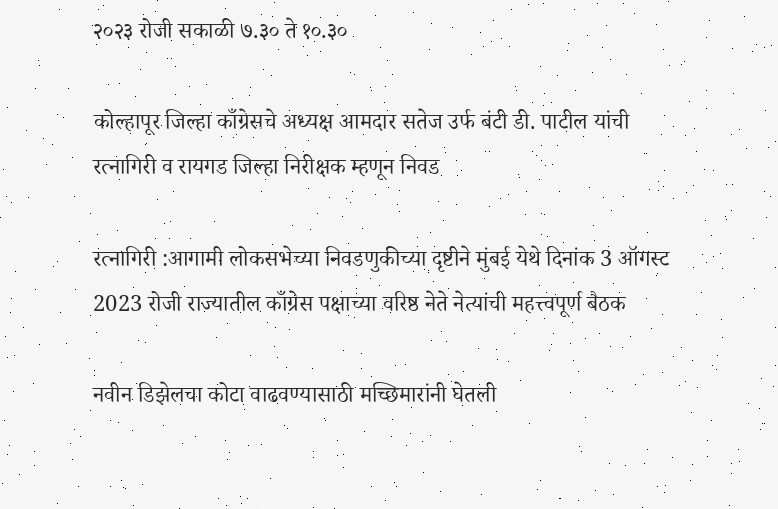२०२३ रोजी सकाळी ७.३० ते १०.३०

कोल्हापूर जिल्हा काँग्रेसचे अध्यक्ष आमदार सतेज उर्फ बंटी डी. पाटील यांची रत्नागिरी व रायगड जिल्हा निरीक्षक म्हणून निवड

रत्नागिरी :आगामी लोकसभेच्या निवडणुकीच्या दृष्टीने मुंबई येथे दिनांक 3 ऑगस्ट 2023 रोजी राज्यातील काँग्रेस पक्षाच्या वरिष्ठ नेते नेत्यांची महत्त्वपूर्ण बैठक

नवीन डिझेलचा कोटा वाढवण्यासाठी मच्छिमारांनी घेतली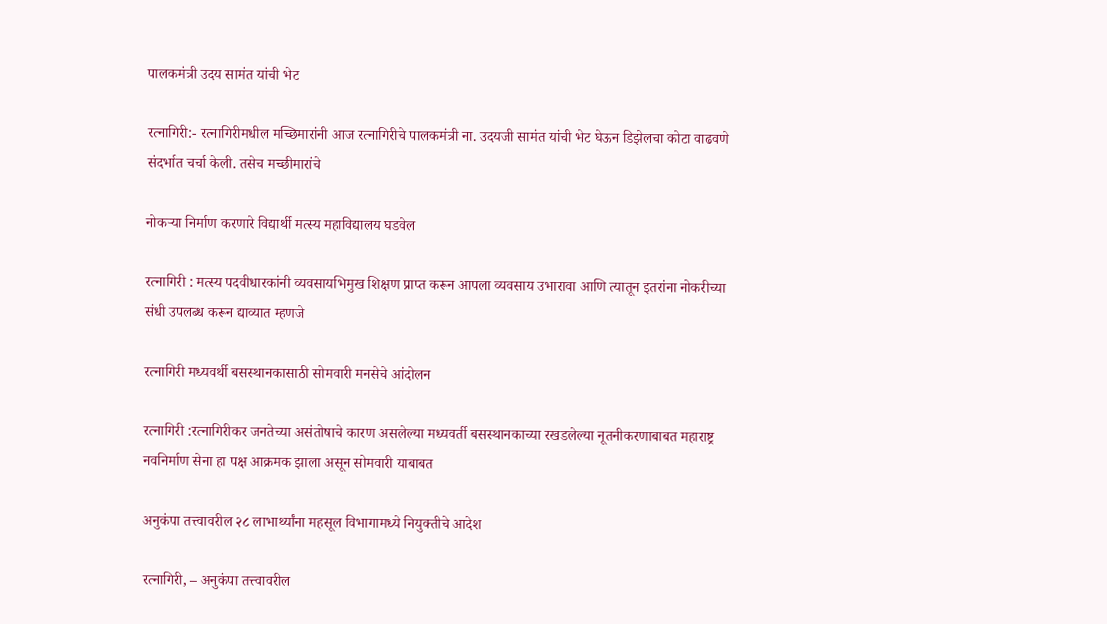पालकमंत्री उदय सामंत यांची भेट

रत्नागिरी:- रत्नागिरीमधील मच्छिमारांनी आज रत्नागिरीचे पालकमंत्री ना. उदयजी सामंत यांची भेट घेऊन डिझेलचा कोटा वाढवणे संदर्भात चर्चा केली. तसेच मच्छीमारांचे

नोकऱ्या निर्माण करणारे विद्यार्थी मत्स्य महाविद्यालय घडवेल

रत्नागिरी : मत्स्य पदवीधारकांनी व्यवसायभिमुख शिक्षण प्राप्त करून आपला व्यवसाय उभारावा आणि त्यातून इतरांना नोकरीच्या संधी उपलब्ध करून द्याव्यात म्हणजे

रत्नागिरी मध्यवर्थी बसस्थानकासाठी सोमवारी मनसेचे आंदोलन

रत्नागिरी :रत्नागिरीकर जनतेच्या असंतोषाचे कारण असलेल्या मध्यवर्ती बसस्थानकाच्या रखडलेल्या नूतनीकरणाबाबत महाराष्ट्र नवनिर्माण सेना हा पक्ष आक्रमक झाला असून सोमवारी याबाबत

अनुकंपा तत्त्वावरील २८ लाभार्थ्यांना महसूल विभागामध्ये नियुक्तीचे आदेश

रत्नागिरी, – अनुकंपा तत्त्वावरील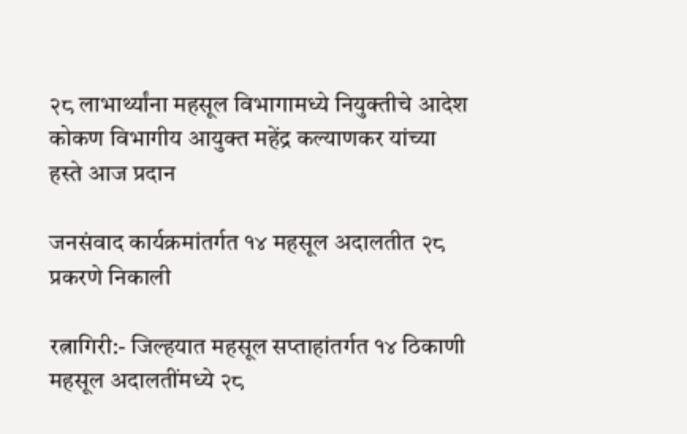२८ लाभार्थ्यांना महसूल विभागामध्ये नियुक्तीचे आदेश कोकण विभागीय आयुक्त महेंद्र कल्याणकर यांच्या हस्ते आज प्रदान

जनसंवाद कार्यक्रमांतर्गत १४ महसूल अदालतीत २८ प्रकरणे निकाली

रत्नागिरी:- जिल्हयात महसूल सप्ताहांतर्गत १४ ठिकाणी महसूल अदालतींमध्ये २८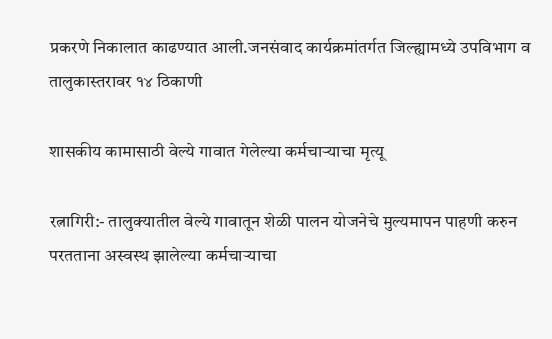प्रकरणे निकालात काढण्यात आली.जनसंवाद कार्यक्रमांतर्गत जिल्ह्यामध्ये उपविभाग व तालुकास्तरावर १४ ठिकाणी

शासकीय कामासाठी वेल्ये गावात गेलेल्या कर्मचार्‍याचा मृत्यू

रत्नागिरी:- तालुक्यातील वेल्ये गावातून शेळी पालन योजनेचे मुल्यमापन पाहणी करुन परतताना अस्वस्थ झालेल्या कर्मचार्‍याचा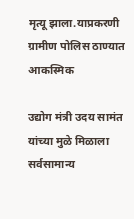मृत्यू झाला.याप्रकरणी ग्रामीण पोलिस ठाण्यात आकस्मिक

उद्योग मंत्री उदय सामंत यांच्या मुळे मिळाला सर्वसामान्य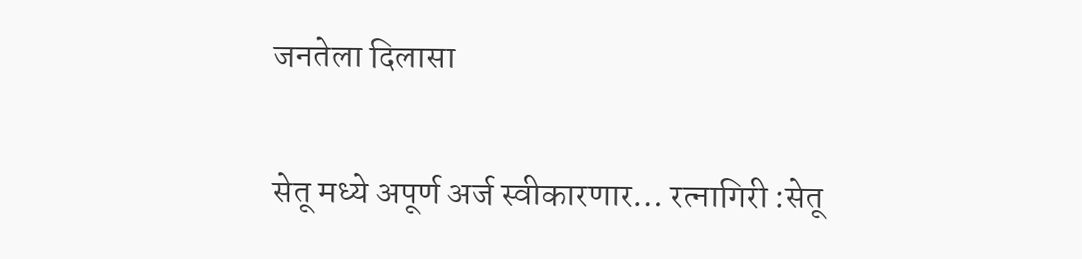जनतेला दिलासा

सेतू मध्ये अपूर्ण अर्ज स्वीकारणार… रत्नागिरी :सेतू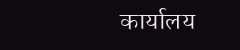कार्यालय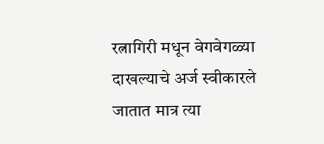रत्नागिरी मधून वेगवेगळ्या दाखल्याचे अर्ज स्वीकारले जातात मात्र त्या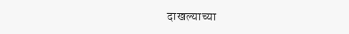दाखल्याच्या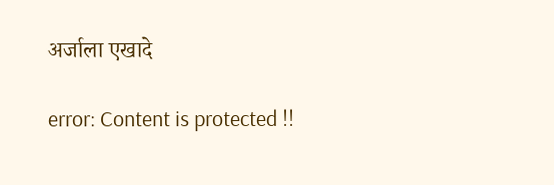अर्जाला एखादे

error: Content is protected !!